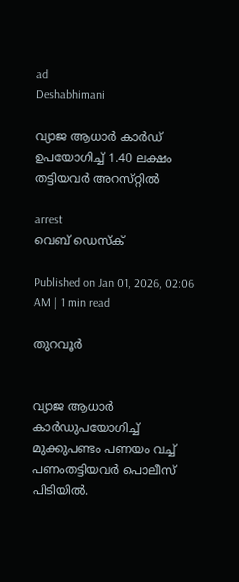ad
Deshabhimani

വ്യാജ ആധാർ കാർഡ്‌ ഉപയോഗിച്ച് 1.40 ലക്ഷം തട്ടിയവർ അറസ്‌റ്റിൽ

arrest
വെബ് ഡെസ്ക്

Published on Jan 01, 2026, 02:06 AM | 1 min read

തുറവൂർ


വ്യാജ ആധാർ കാർഡുപയോഗിച്ച് മുക്കുപണ്ടം പണയം വച്ച് പണംതട്ടിയവർ പൊലീസ്‌ പിടിയിൽ.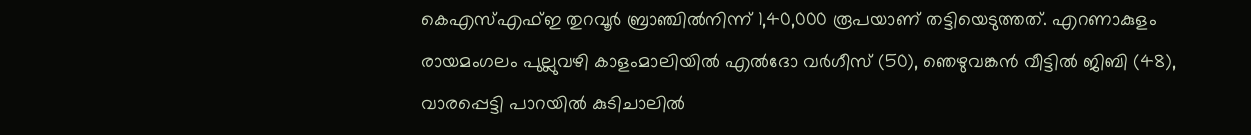കെഎസ്എഫ്‌ഇ തുറവൂർ ബ്രാഞ്ചിൽനിന്ന്‌ 1,40,000 രൂപയാണ്‌ തട്ടിയെടുത്തത്‌. എറണാകുളം രായമംഗലം പുല്ലുവഴി കാളംമാലിയിൽ എൽദോ വർഗീസ് (50), ഞെഴുവങ്കൻ വീട്ടിൽ ജിബി (48), വാരപ്പെട്ടി പാറയിൽ കുടിചാലിൽ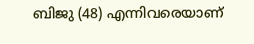ബിജു (48) എന്നിവരെയാണ്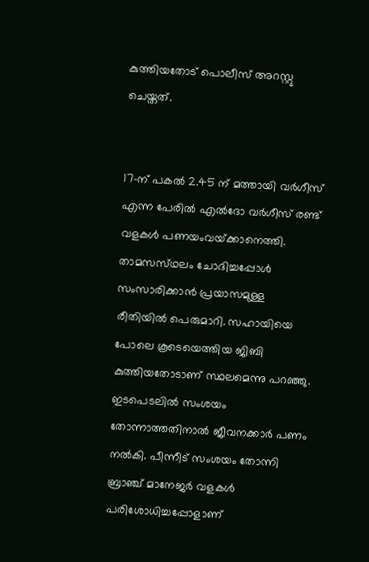കുത്തിയതോട് പൊലീസ് അറസ്റ്റു ചെയ്തത്.


17-ന് പകൽ 2.45 ന്‌ മത്തായി വർഗീസ് എന്ന പേരിൽ എൽദോ വർഗീസ് രണ്ട്‌ വളകൾ പണയംവയ്‌ക്കാനെത്തി. താമസസ്‌ഥലം ചോദിച്ചപ്പോൾ സംസാരിക്കാൻ പ്രയാസമുള്ള രീതിയിൽ പെരുമാറി. സഹായിയെ പോലെ കൂടെയെത്തിയ ജിബി കുത്തിയതോടാണ് സ്ഥലമെന്നു പറഞ്ഞു. ഇടപെടലിൽ സംശയം തോന്നാത്തതിനാൽ ജീവനക്കാർ പണം നൽകി. പീന്നീട് സംശയം തോന്നി ബ്രാഞ്ച് മാനേജർ വളകൾ പരിശോധിച്ചപ്പോളാണ്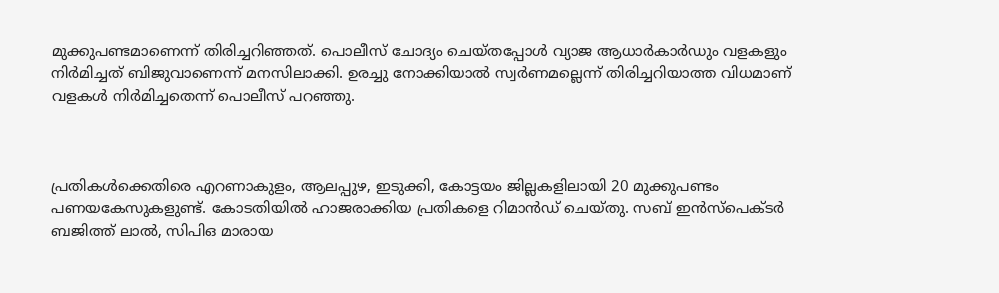മുക്കുപണ്ടമാണെന്ന് തിരിച്ചറിഞ്ഞത്. പൊലീസ് ചോദ്യം ചെയ്‌തപ്പോൾ വ്യാജ ആധാർകാർഡും വളകളും നിർമിച്ചത്‌ ബിജുവാണെന്ന് മനസിലാക്കി. ഉരച്ചു നോക്കിയാൽ സ്വർണമല്ലെന്ന് തിരിച്ചറിയാത്ത വിധമാണ് വളകൾ നിർമിച്ചതെന്ന്‌ പൊലീസ് പറഞ്ഞു.



പ്രതികൾക്കെതിരെ എറണാകുളം, ആലപ്പുഴ, ഇടുക്കി, കോട്ടയം ജില്ലകളിലായി 20 മുക്കുപണ്ടം പണയകേസുകളുണ്ട്. കോടതിയിൽ ഹാജരാക്കിയ പ്രതികളെ റിമാൻഡ് ചെയ്തു. സബ് ഇൻസ്പെക്ടർ ബജിത്ത് ലാൽ, സിപിഒ മാരായ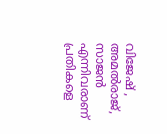വിജേഷ് , അമൽരാജ്, സാജൻ എന്നിവരാണ് പ്രതികളെ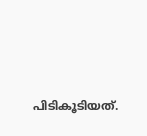പിടികൂടിയത്.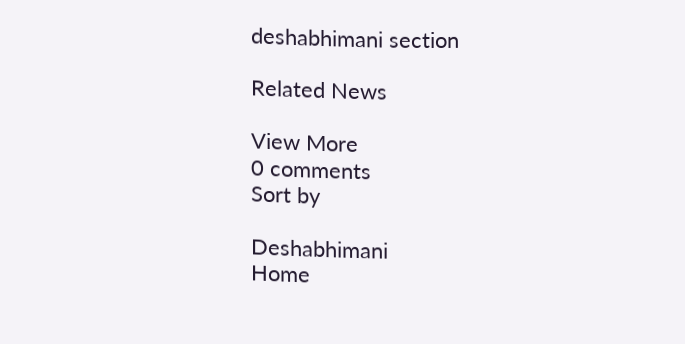deshabhimani section

Related News

View More
0 comments
Sort by

Deshabhimani
Home